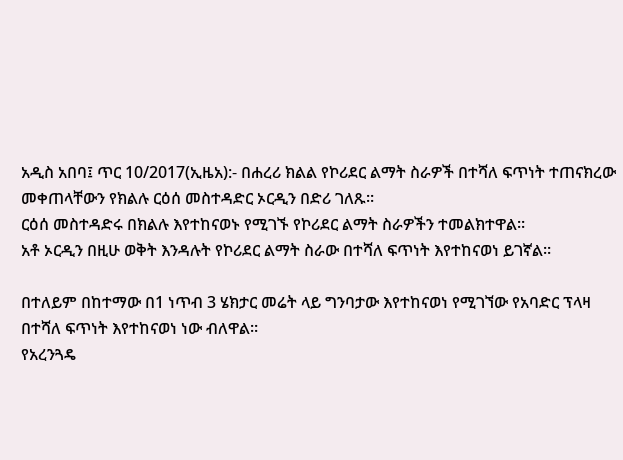አዲስ አበባ፤ ጥር 10/2017(ኢዜአ):- በሐረሪ ክልል የኮሪደር ልማት ስራዎች በተሻለ ፍጥነት ተጠናክረው መቀጠላቸውን የክልሉ ርዕሰ መስተዳድር ኦርዲን በድሪ ገለጹ።
ርዕሰ መስተዳድሩ በክልሉ እየተከናወኑ የሚገኙ የኮሪደር ልማት ስራዎችን ተመልክተዋል።
አቶ ኦርዲን በዚሁ ወቅት እንዳሉት የኮሪደር ልማት ስራው በተሻለ ፍጥነት እየተከናወነ ይገኛል።

በተለይም በከተማው በ1 ነጥብ 3 ሄክታር መሬት ላይ ግንባታው እየተከናወነ የሚገኘው የአባድር ፕላዛ በተሻለ ፍጥነት እየተከናወነ ነው ብለዋል።
የአረንጓዴ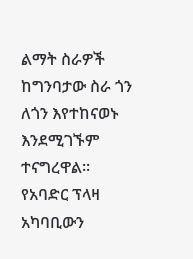ልማት ስራዎች ከግንባታው ስራ ጎን ለጎን እየተከናወኑ እንደሚገኙም ተናግረዋል።
የአባድር ፕላዛ አካባቢውን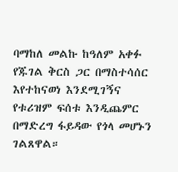ባማከለ መልኩ ከዓለም አቀፉ የጁገል ቅርስ ጋር በማስተሳሰር እየተከናወነ እንደሚገኝና የቱሪዝም ፍሰቱ እንዲጨምር በማድረግ ፋይዳው የጎላ መሆኑን ገልጸዋል።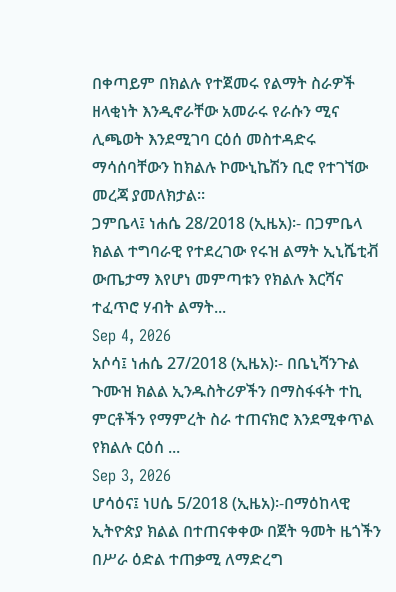በቀጣይም በክልሉ የተጀመሩ የልማት ስራዎች ዘላቂነት እንዲኖራቸው አመራሩ የራሱን ሚና ሊጫወት እንደሚገባ ርዕሰ መስተዳድሩ ማሳሰባቸውን ከክልሉ ኮሙኒኬሽን ቢሮ የተገኘው መረጃ ያመለክታል።
ጋምቤላ፤ ነሐሴ 28/2018 (ኢዜአ)፡- በጋምቤላ ክልል ተግባራዊ የተደረገው የሩዝ ልማት ኢኒሼቲቭ ውጤታማ እየሆነ መምጣቱን የክልሉ እርሻና ተፈጥሮ ሃብት ልማት...
Sep 4, 2026
አሶሳ፤ ነሐሴ 27/2018 (ኢዜአ)፡- በቤኒሻንጉል ጉሙዝ ክልል ኢንዱስትሪዎችን በማስፋፋት ተኪ ምርቶችን የማምረት ስራ ተጠናክሮ እንደሚቀጥል የክልሉ ርዕሰ ...
Sep 3, 2026
ሆሳዕና፤ ነሀሴ 5/2018 (ኢዜአ)፡-በማዕከላዊ ኢትዮጵያ ክልል በተጠናቀቀው በጀት ዓመት ዜጎችን በሥራ ዕድል ተጠቃሚ ለማድረግ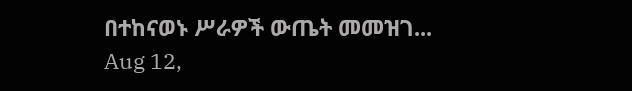በተከናወኑ ሥራዎች ውጤት መመዝገ...
Aug 12,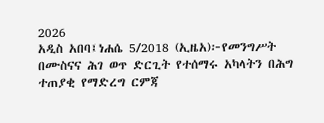2026
አዲስ አበባ፤ነሐሴ 5/2018 (ኢዜአ)፦የመንግሥት በሙስናና ሕገ ወጥ ድርጊት የተሰማሩ አካላትን በሕግ ተጠያቂ የማድረግ ርምጃ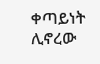ቀጣይነት ሊኖረው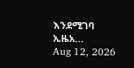እንደሚገባ ኢዜአ...
Aug 12, 2026